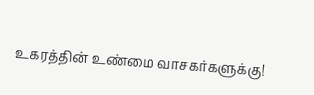உகரத்தின் உண்மை வாசகர்களுக்கு!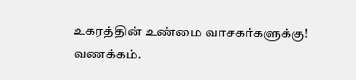உகரத்தின் உண்மை வாசகர்களுக்கு!
வணக்கம்.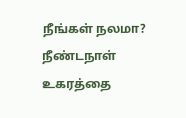நீங்கள் நலமா?
நீண்டநாள் உகரத்தை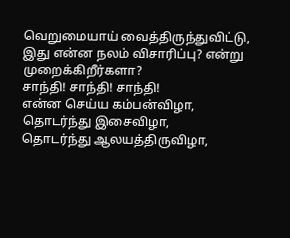வெறுமையாய் வைத்திருந்துவிட்டு,
இது என்ன நலம் விசாரிப்பு? என்று முறைக்கிறீர்களா?
சாந்தி! சாந்தி! சாந்தி!
என்ன செய்ய கம்பன்விழா, தொடர்ந்து இசைவிழா,
தொடர்ந்து ஆலயத்திருவிழா,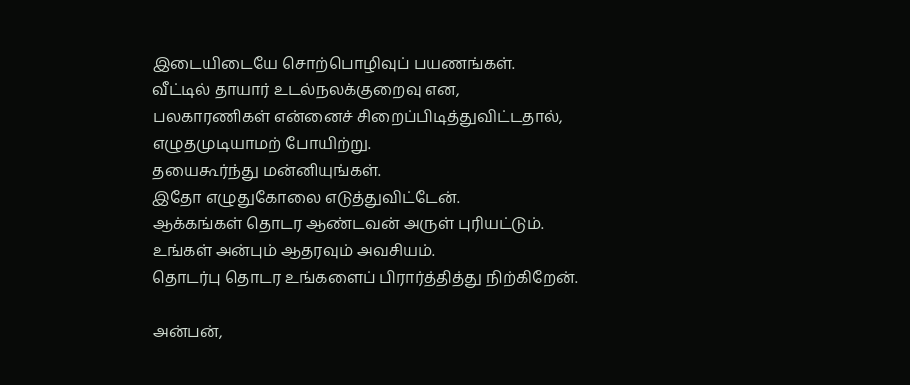இடையிடையே சொற்பொழிவுப் பயணங்கள்.
வீட்டில் தாயார் உடல்நலக்குறைவு என,
பலகாரணிகள் என்னைச் சிறைப்பிடித்துவிட்டதால்,
எழுதமுடியாமற் போயிற்று.
தயைகூர்ந்து மன்னியுங்கள்.
இதோ எழுதுகோலை எடுத்துவிட்டேன்.
ஆக்கங்கள் தொடர ஆண்டவன் அருள் புரியட்டும்.
உங்கள் அன்பும் ஆதரவும் அவசியம்.
தொடர்பு தொடர உங்களைப் பிரார்த்தித்து நிற்கிறேன்.

அன்பன்,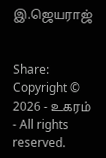இ.ஜெயராஜ்


Share:
Copyright © 2026 - உகரம் - All rights reserved.